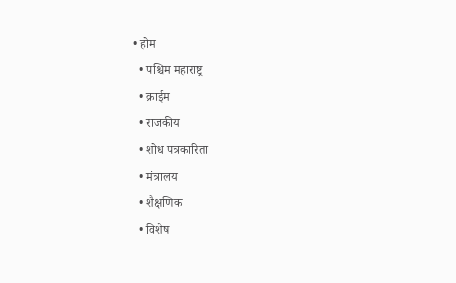• होम
  • पश्चिम महाराष्ट्र
  • क्राईम
  • राजकीय
  • शोध पत्रकारिता
  • मंत्रालय
  • शैक्षणिक
  • विशेष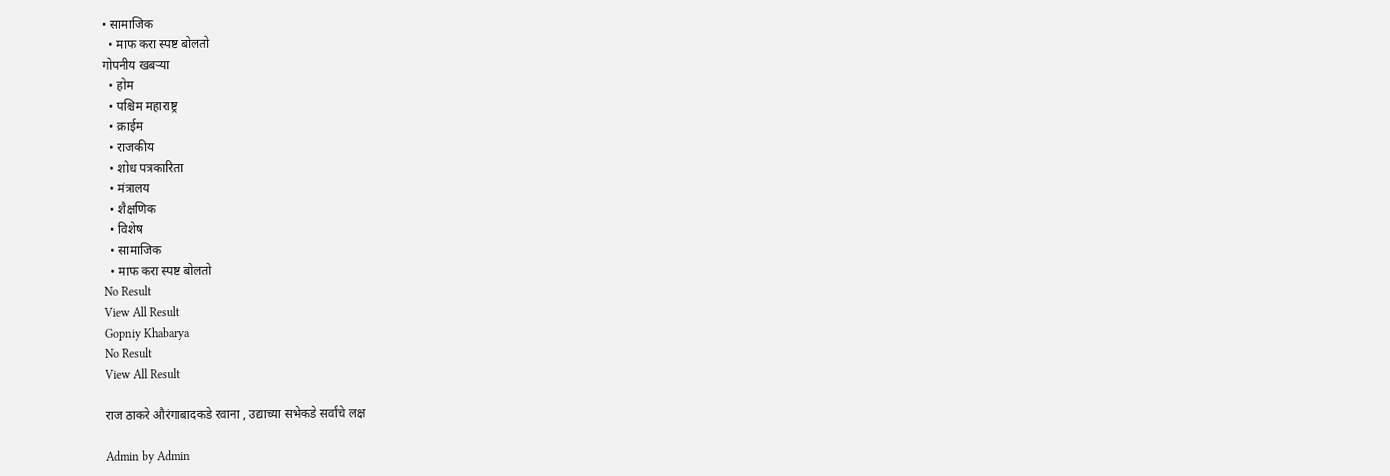• सामाजिक
  • माफ करा स्पष्ट बोलतो
गोपनीय खबऱ्या
  • होम
  • पश्चिम महाराष्ट्र
  • क्राईम
  • राजकीय
  • शोध पत्रकारिता
  • मंत्रालय
  • शैक्षणिक
  • विशेष
  • सामाजिक
  • माफ करा स्पष्ट बोलतो
No Result
View All Result
Gopniy Khabarya
No Result
View All Result

राज ठाकरे औरंगाबादकडे रवाना , उद्याच्या सभेकडे सर्वांचे लक्ष

Admin by Admin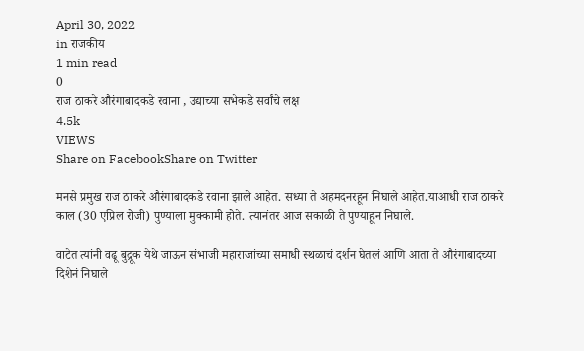April 30, 2022
in राजकीय
1 min read
0
राज ठाकरे औरंगाबादकडे रवाना , उद्याच्या सभेकडे सर्वांचे लक्ष
4.5k
VIEWS
Share on FacebookShare on Twitter

मनसे प्रमुख राज ठाकरे औरंगाबादकडे रवाना झाले आहेत. सध्या ते अहमदनरहून निघाले आहेत.याआधी राज ठाकरे काल (30 एप्रिल रोजी) पुण्याला मुक्कामी होते. त्यानंतर आज सकाळी ते पुण्याहून निघाले.

वाटेत त्यांनी वढू बुद्रूक येथे जाऊन संभाजी महाराजांच्या समाधी स्थळाचं दर्शन घेतलं आणि आता ते औरंगाबादच्या दिशेनं निघाले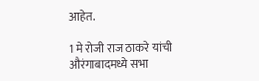आहेत.

1 मे रोजी राज ठाकरे यांची औरंगाबादमध्ये सभा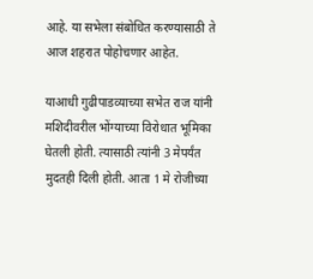आहे. या सभेला संबोधित करण्यासाठी ते आज शहरात पोहोचणार आहेत.

याआधी गुढीपाडव्याच्या सभेत राज यांनी मशिदीवरील भोंग्याच्या विरोधात भूमिका घेतली होती. त्यासाठी त्यांनी 3 मेपर्यंत मुदतही दिली होती. आता 1 मे रोजीच्या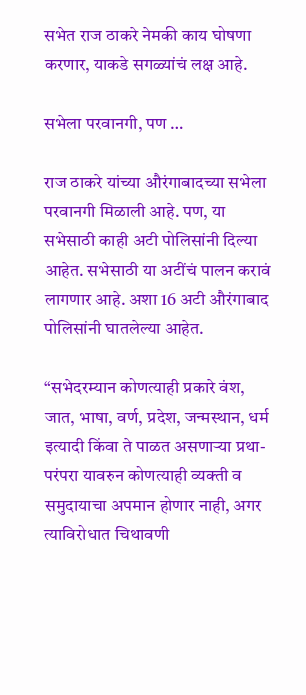सभेत राज ठाकरे नेमकी काय घोषणा करणार, याकडे सगळ्यांचं लक्ष आहे.

सभेला परवानगी, पण …

राज ठाकरे यांच्या औरंगाबादच्या सभेला परवानगी मिळाली आहे. पण, या सभेसाठी काही अटी पोलिसांनी दिल्या आहेत. सभेसाठी या अटींचं पालन करावं लागणार आहे. अशा 16 अटी औरंगाबाद पोलिसांनी घातलेल्या आहेत.

“सभेदरम्यान कोणत्याही प्रकारे वंश, जात, भाषा, वर्ण, प्रदेश, जन्मस्थान, धर्म इत्यादी किंवा ते पाळत असणाऱ्या प्रथा- परंपरा यावरुन कोणत्याही व्यक्ती व समुदायाचा अपमान होणार नाही, अगर त्याविरोधात चिथावणी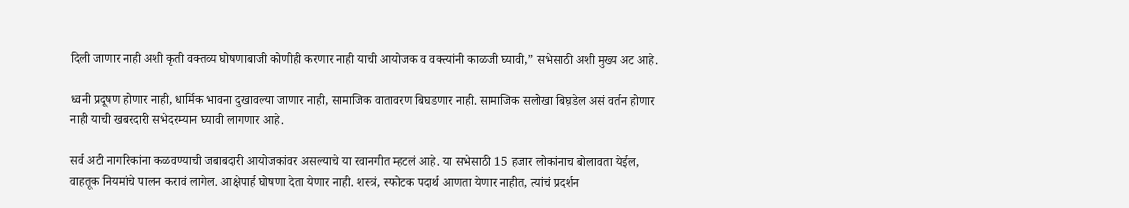दिली जाणार नाही अशी कृती वक्तव्य घोषणाबाजी कोणीही करणार नाही याची आयोजक व वक्त्यांनी काळजी घ्यावी,” सभेसाठी अशी मुख्य अट आहे.

ध्वनी प्रदूषण होणार नाही, धार्मिक भावना दुखावल्या जाणार नाही, सामाजिक वातावरण बिघडणार नाही. सामाजिक सलोखा बिघ़डेल असं वर्तन होणार नाही याची खबरदारी सभेदरम्यान घ्यावी लागणार आहे.

सर्व अटी नागरिकांना कळवण्याची जबाबदारी आयोजकांवर असल्याचे या रवानगीत म्हटलं आहे. या सभेसाठी 15 हजार लोकांनाच बोलावता येईल, वाहतूक नियमांचे पालन करावं लागेल. आक्षेपार्ह घोषणा देता येणार नाही. शस्त्रं, स्फोटक पदार्थ आणता येणार नाहीत, त्यांचं प्रदर्शन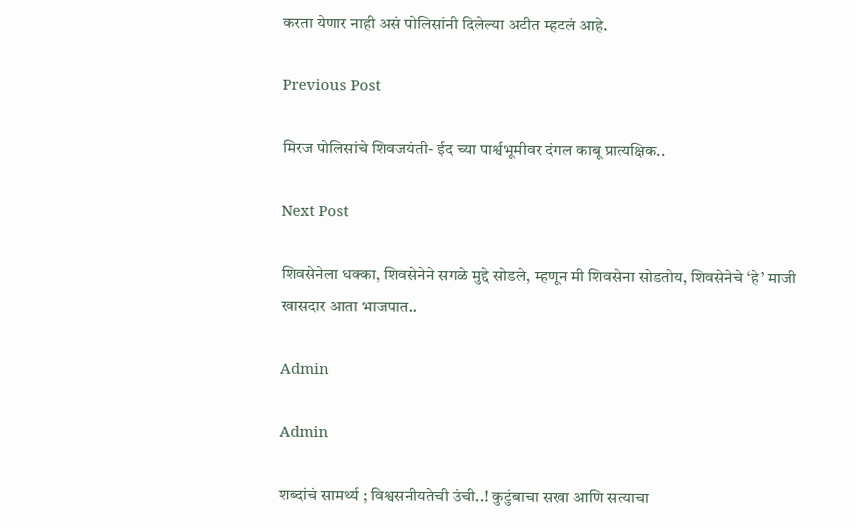करता येणार नाही असं पोलिसांनी दिलेल्या अटीत म्हटलं आहे.

Previous Post

मिरज पोलिसांचे शिवजयंती- ईद च्या पार्श्वभूमीवर दंगल काबू प्रात्यक्षिक..

Next Post

शिवसेनेला धक्का, शिवसेनेने सगळे मुद्दे सोडले, म्हणून मी शिवसेना सोडतोय, शिवसेनेचे ‘हे’ माजी खासदार आता भाजपात..

Admin

Admin

शब्दांचं सामर्थ्य ; विश्वसनीयतेची उंची..! कुटुंबाचा सखा आणि सत्याचा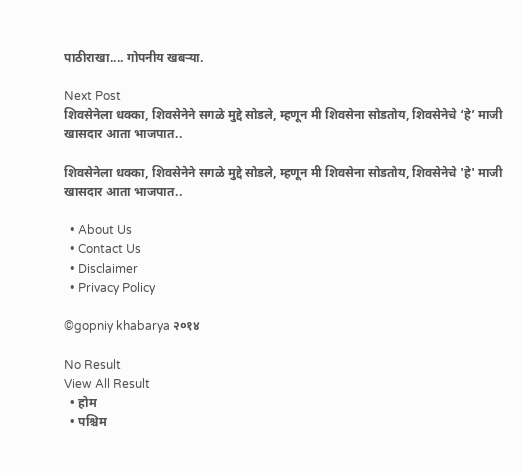पाठीराखा.... गोपनीय खबऱ्या.

Next Post
शिवसेनेला धक्का, शिवसेनेने सगळे मुद्दे सोडले, म्हणून मी शिवसेना सोडतोय, शिवसेनेचे ‘हे’ माजी खासदार आता भाजपात..

शिवसेनेला धक्का, शिवसेनेने सगळे मुद्दे सोडले, म्हणून मी शिवसेना सोडतोय, शिवसेनेचे 'हे' माजी खासदार आता भाजपात..

  • About Us
  • Contact Us
  • Disclaimer
  • Privacy Policy

©gopniy khabarya २०१४

No Result
View All Result
  • होम
  • पश्चिम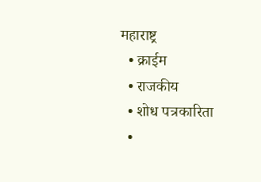महाराष्ट्र
  • क्राईम
  • राजकीय
  • शोध पत्रकारिता
  •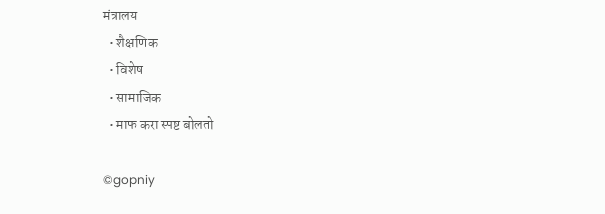मंत्रालय
  • शैक्षणिक
  • विशेष
  • सामाजिक
  • माफ करा स्पष्ट बोलतो

©gopniy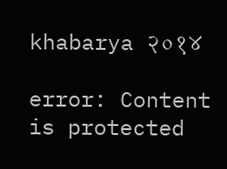khabarya २०१४

error: Content is protected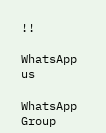!!

WhatsApp us

WhatsApp Group